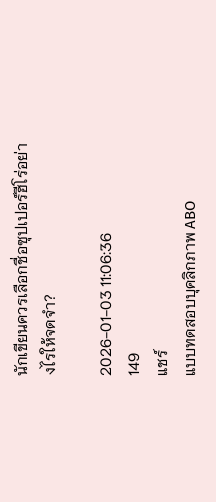นักเขียนควรเลือกชื่อซุปเปอร์ฮีโร่อย่างไรให้จดจำ?

2026-01-03 11:06:36
149
แชร์
แบบทดสอบบุคลิกภาพ ABO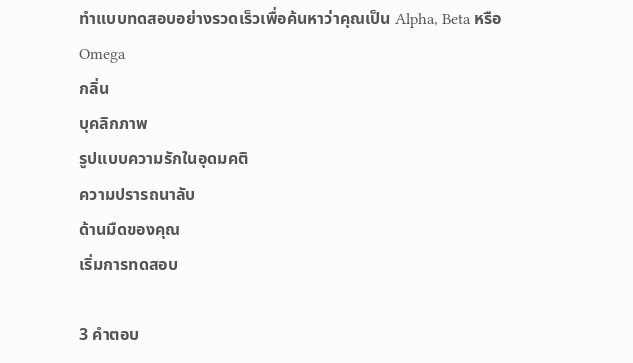ทำแบบทดสอบอย่างรวดเร็วเพื่อค้นหาว่าคุณเป็น Alpha, Beta หรือ Omega
กลิ่น
บุคลิกภาพ
รูปแบบความรักในอุดมคติ
ความปรารถนาลับ
ด้านมืดของคุณ
เริ่มการทดสอบ

3 คำตอบ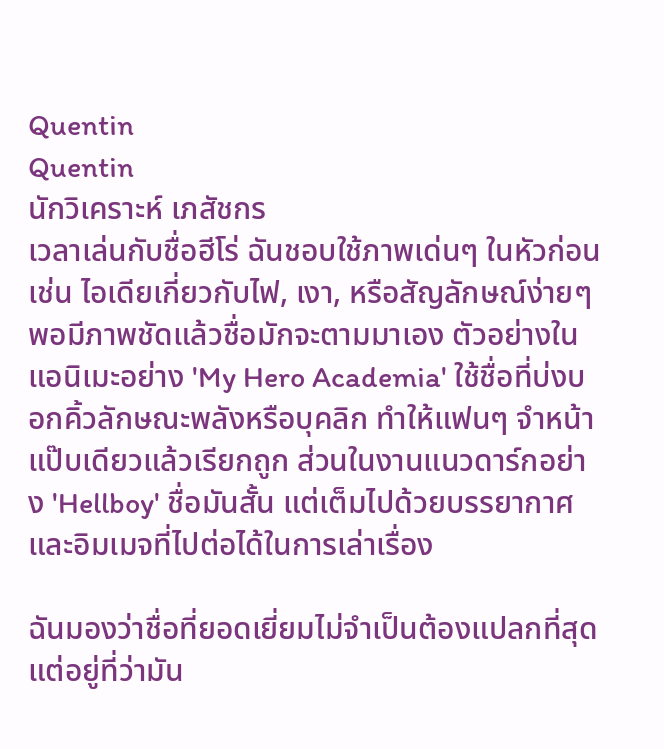Quentin
Quentin
นักวิเคราะห์ เภสัชกร
เวลาเล่นกับชื่อฮีโร่ ฉันชอบใช้ภาพเด่นๆ ในหัวก่อน เช่น ไอเดียเกี่ยวกับไฟ, เงา, หรือสัญลักษณ์ง่ายๆ พอมีภาพชัดแล้วชื่อมักจะตามมาเอง ตัวอย่างในแอนิเมะอย่าง 'My Hero Academia' ใช้ชื่อที่บ่งบอกคิ้วลักษณะพลังหรือบุคลิก ทำให้แฟนๆ จำหน้าแป๊บเดียวแล้วเรียกถูก ส่วนในงานแนวดาร์กอย่าง 'Hellboy' ชื่อมันสั้น แต่เต็มไปด้วยบรรยากาศและอิมเมจที่ไปต่อได้ในการเล่าเรื่อง

ฉันมองว่าชื่อที่ยอดเยี่ยมไม่จำเป็นต้องแปลกที่สุด แต่อยู่ที่ว่ามัน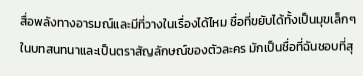สื่อพลังทางอารมณ์และมีที่วางในเรื่องได้ไหม ชื่อที่ขยับได้ทั้งเป็นมุขเล็กๆ ในบทสนทนาและเป็นตราสัญลักษณ์ของตัวละคร มักเป็นชื่อที่ฉันชอบที่สุ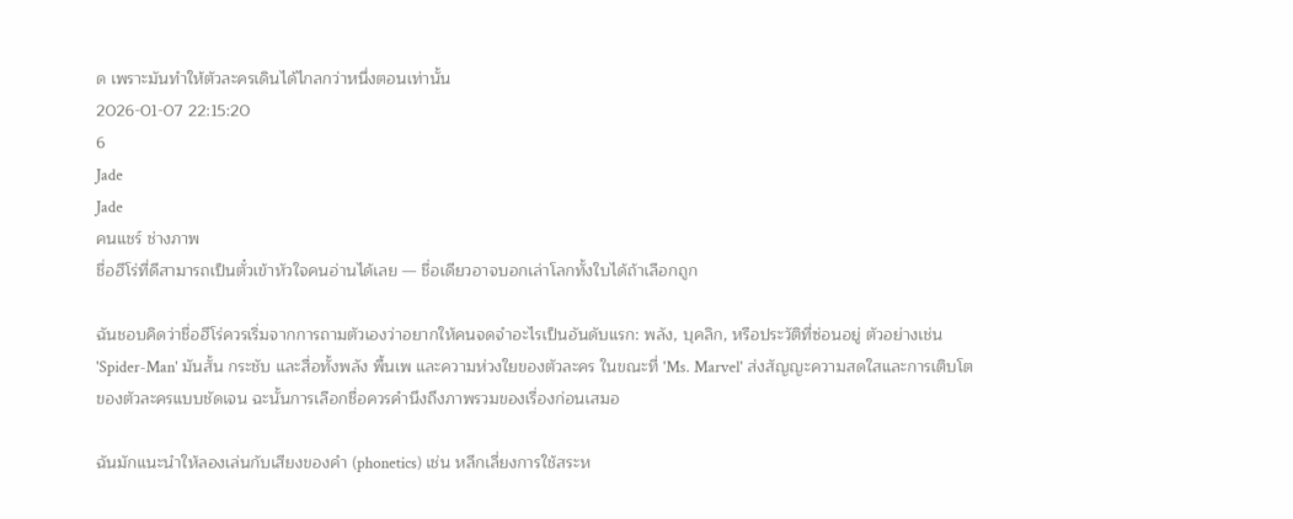ด เพราะมันทำให้ตัวละครเดินได้ไกลกว่าหนึ่งตอนเท่านั้น
2026-01-07 22:15:20
6
Jade
Jade
คนแชร์ ช่างภาพ
ชื่อฮีโร่ที่ดีสามารถเป็นตั๋วเข้าหัวใจคนอ่านได้เลย — ชื่อเดียวอาจบอกเล่าโลกทั้งใบได้ถ้าเลือกถูก

ฉันชอบคิดว่าชื่อฮีโร่ควรเริ่มจากการถามตัวเองว่าอยากให้คนจดจำอะไรเป็นอันดับแรก: พลัง, บุคลิก, หรือประวัติที่ซ่อนอยู่ ตัวอย่างเช่น 'Spider-Man' มันสั้น กระชับ และสื่อทั้งพลัง พื้นเพ และความห่วงใยของตัวละคร ในขณะที่ 'Ms. Marvel' ส่งสัญญะความสดใสและการเติบโตของตัวละครแบบชัดเจน ฉะนั้นการเลือกชื่อควรคำนึงถึงภาพรวมของเรื่องก่อนเสมอ

ฉันมักแนะนำให้ลองเล่นกับเสียงของคำ (phonetics) เช่น หลีกเลี่ยงการใช้สระห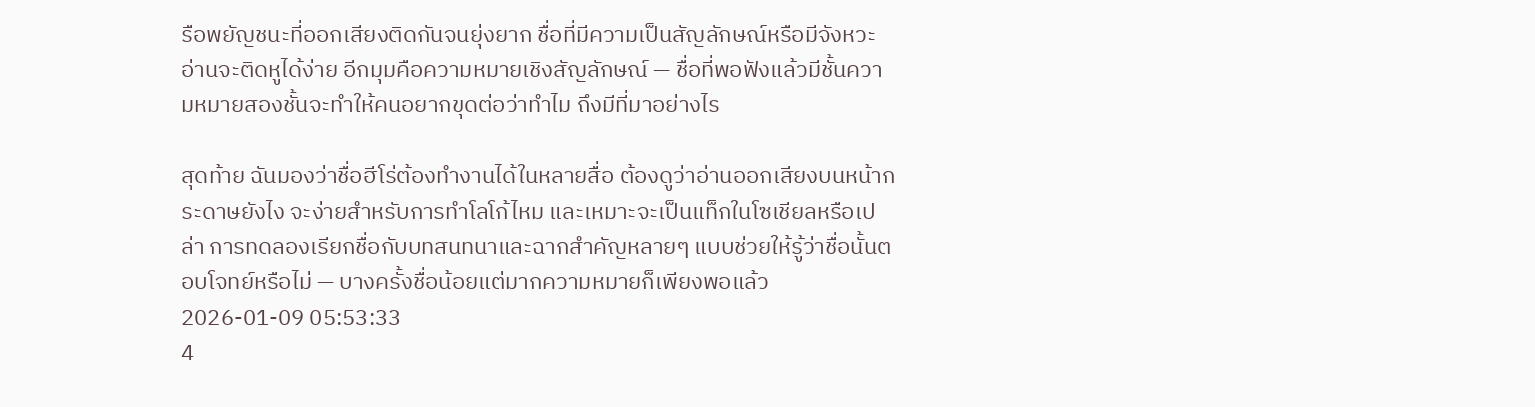รือพยัญชนะที่ออกเสียงติดกันจนยุ่งยาก ชื่อที่มีความเป็นสัญลักษณ์หรือมีจังหวะอ่านจะติดหูได้ง่าย อีกมุมคือความหมายเชิงสัญลักษณ์ — ชื่อที่พอฟังแล้วมีชั้นความหมายสองชั้นจะทำให้คนอยากขุดต่อว่าทำไม ถึงมีที่มาอย่างไร

สุดท้าย ฉันมองว่าชื่อฮีโร่ต้องทำงานได้ในหลายสื่อ ต้องดูว่าอ่านออกเสียงบนหน้ากระดาษยังไง จะง่ายสำหรับการทำโลโก้ไหม และเหมาะจะเป็นแท็กในโซเชียลหรือเปล่า การทดลองเรียกชื่อกับบทสนทนาและฉากสำคัญหลายๆ แบบช่วยให้รู้ว่าชื่อนั้นตอบโจทย์หรือไม่ — บางครั้งชื่อน้อยแต่มากความหมายก็เพียงพอแล้ว
2026-01-09 05:53:33
4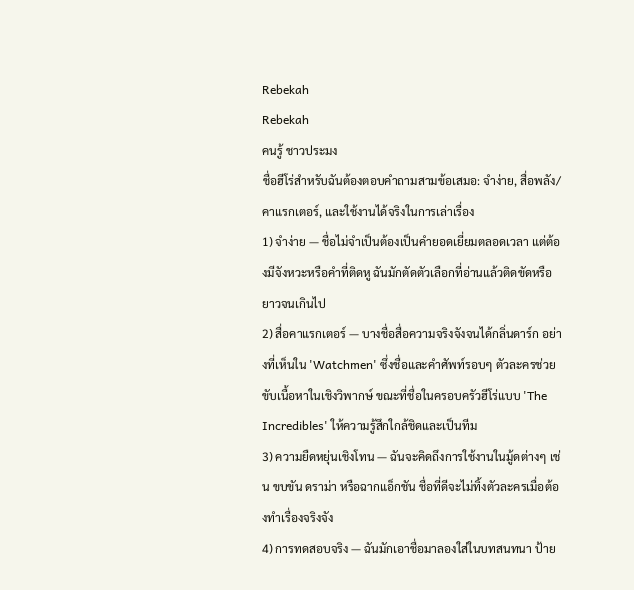Rebekah
Rebekah
คนรู้ ชาวประมง
ชื่อฮีโร่สำหรับฉันต้องตอบคำถามสามข้อเสมอ: จำง่าย, สื่อพลัง/คาแรกเตอร์, และใช้งานได้จริงในการเล่าเรื่อง
1) จำง่าย — ชื่อไม่จำเป็นต้องเป็นคำยอดเยี่ยมตลอดเวลา แต่ต้องมีจังหวะหรือคำที่ติดหู ฉันมักตัดตัวเลือกที่อ่านแล้วติดขัดหรือยาวจนเกินไป
2) สื่อคาแรกเตอร์ — บางชื่อสื่อความจริงจังจนได้กลิ่นดาร์ก อย่างที่เห็นใน 'Watchmen' ซึ่งชื่อและคำศัพท์รอบๆ ตัวละครช่วยขับเนื้อหาในเชิงวิพากษ์ ขณะที่ชื่อในครอบครัวฮีโร่แบบ 'The Incredibles' ให้ความรู้สึกใกล้ชิดและเป็นทีม
3) ความยืดหยุ่นเชิงโทน — ฉันจะคิดถึงการใช้งานในมู้ดต่างๆ เช่น ขบขัน ดราม่า หรือฉากแอ็กชัน ชื่อที่ดีจะไม่ทิ้งตัวละครเมื่อต้องทำเรื่องจริงจัง
4) การทดสอบจริง — ฉันมักเอาชื่อมาลองใส่ในบทสนทนา ป้าย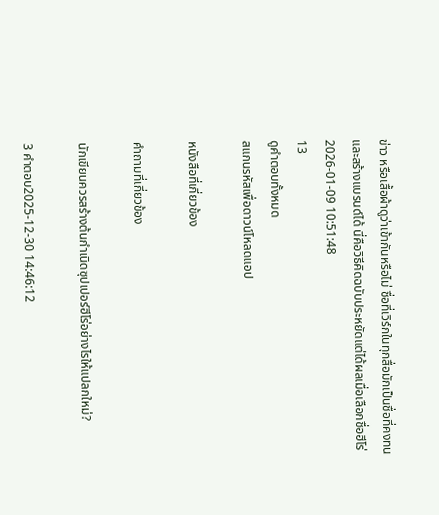ข่าว หรือเสื้อผ้าดูว่าเข้ากันหรือไม่ ชื่อที่เวิร์กในทุกสื่อมักเป็นชื่อที่คงทนและสร้างแบรนด์ได้ นี่คือวิธีคิดฉบับประหยัดแต่ได้ผลเมื่อเลือกชื่อฮีโร่
2026-01-09 10:51:48
13
ดูคำตอบทั้งหมด
สแกนรหัสเพื่อดาวน์โหลดแอป

หนังสือที่เกี่ยวข้อง

คำถามที่เกี่ยวข้อง

นักเขียนควรสร้างต้นกำเนิดซุปเปอร์ฮีโร่อย่างไรให้แปลกใหม่?

3 คำตอบ2025-12-30 14:46:12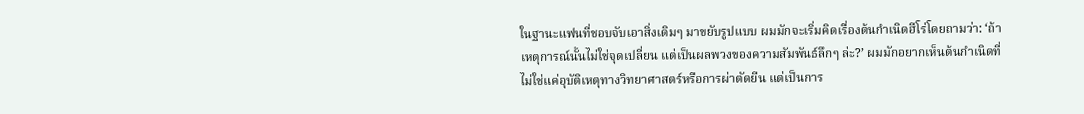ในฐานะแฟนที่ชอบจับเอาสิ่งเดิมๆ มาขยับรูปแบบ ผมมักจะเริ่มคิดเรื่องต้นกำเนิดฮีโร่โดยถามว่า: ‘ถ้าเหตุการณ์นั้นไม่ใช่จุดเปลี่ยน แต่เป็นผลพวงของความสัมพันธ์ลึกๆ ล่ะ?’ ผมมักอยากเห็นต้นกำเนิดที่ไม่ใช่แค่อุบัติเหตุทางวิทยาศาสตร์หรือการผ่าตัดยีน แต่เป็นการ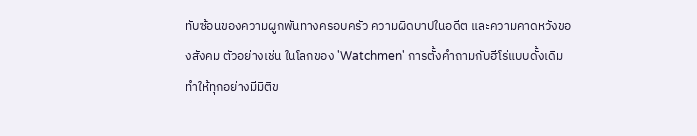ทับซ้อนของความผูกพันทางครอบครัว ความผิดบาปในอดีต และความคาดหวังของสังคม ตัวอย่างเช่น ในโลกของ 'Watchmen' การตั้งคำถามกับฮีโร่แบบดั้งเดิมทำให้ทุกอย่างมีมิติข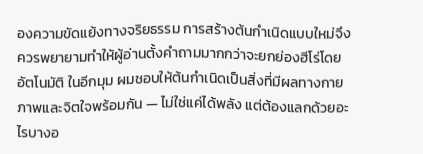องความขัดแย้งทางจริยธรรม การสร้างต้นกำเนิดแบบใหม่จึงควรพยายามทำให้ผู้อ่านตั้งคำถามมากกว่าจะยกย่องฮีโร่โดยอัตโนมัติ ในอีกมุม ผมชอบให้ต้นกำเนิดเป็นสิ่งที่มีผลทางกายภาพและจิตใจพร้อมกัน — ไม่ใช่แค่ได้พลัง แต่ต้องแลกด้วยอะไรบางอ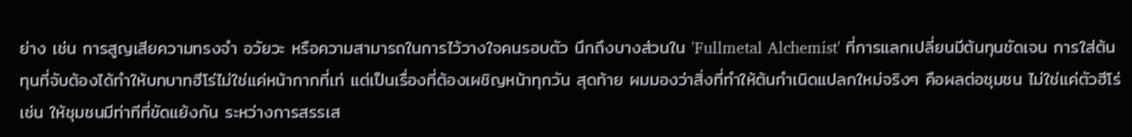ย่าง เช่น การสูญเสียความทรงจำ อวัยวะ หรือความสามารถในการไว้วางใจคนรอบตัว นึกถึงบางส่วนใน 'Fullmetal Alchemist' ที่การแลกเปลี่ยนมีต้นทุนชัดเจน การใส่ต้นทุนที่จับต้องได้ทำให้บทบาทฮีโร่ไม่ใช่แค่หน้ากากที่เท่ แต่เป็นเรื่องที่ต้องเผชิญหน้าทุกวัน สุดท้าย ผมมองว่าสิ่งที่ทำให้ต้นกำเนิดแปลกใหม่จริงๆ คือผลต่อชุมชน ไม่ใช่แค่ตัวฮีโร่ เช่น ให้ชุมชนมีท่าทีที่ขัดแย้งกัน ระหว่างการสรรเส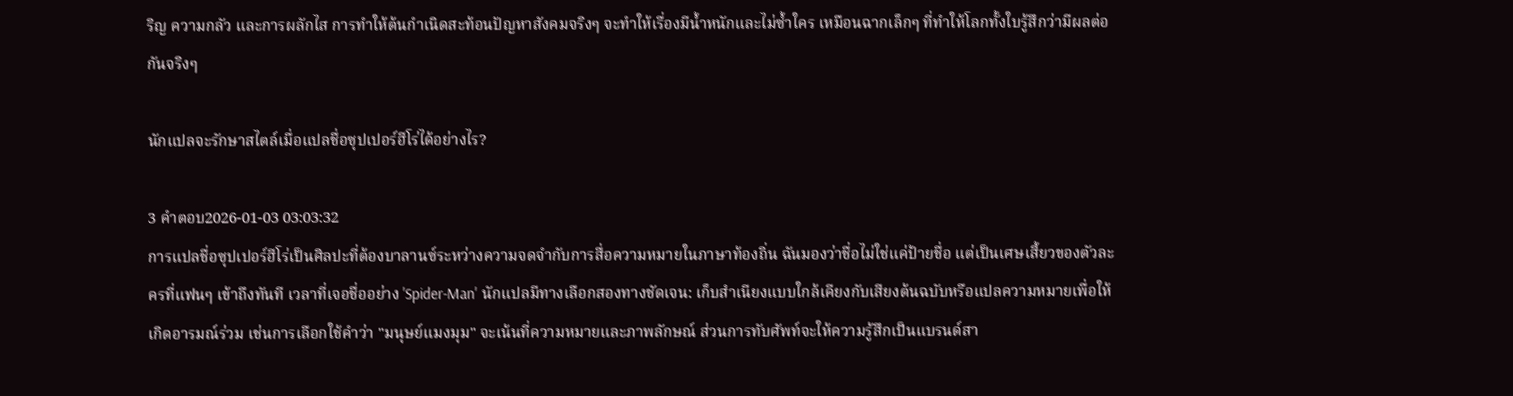ริญ ความกลัว และการผลักไส การทำให้ต้นกำเนิดสะท้อนปัญหาสังคมจริงๆ จะทำให้เรื่องมีน้ำหนักและไม่ซ้ำใคร เหมือนฉากเล็กๆ ที่ทำให้โลกทั้งใบรู้สึกว่ามีผลต่อกันจริงๆ

นักแปลจะรักษาสไตล์เมื่อแปลชื่อซุปเปอร์ฮีโร่ได้อย่างไร?

3 คำตอบ2026-01-03 03:03:32
การแปลชื่อซุปเปอร์ฮีโร่เป็นศิลปะที่ต้องบาลานซ์ระหว่างความจดจำกับการสื่อความหมายในภาษาท้องถิ่น ฉันมองว่าชื่อไม่ใช่แค่ป้ายชื่อ แต่เป็นเศษเสี้ยวของตัวละครที่แฟนๆ เข้าถึงทันที เวลาที่เจอชื่ออย่าง 'Spider-Man' นักแปลมีทางเลือกสองทางชัดเจน: เก็บสำเนียงแบบใกล้เคียงกับเสียงต้นฉบับหรือแปลความหมายเพื่อให้เกิดอารมณ์ร่วม เช่นการเลือกใช้คำว่า "มนุษย์แมงมุม" จะเน้นที่ความหมายและภาพลักษณ์ ส่วนการทับศัพท์จะให้ความรู้สึกเป็นแบรนด์สา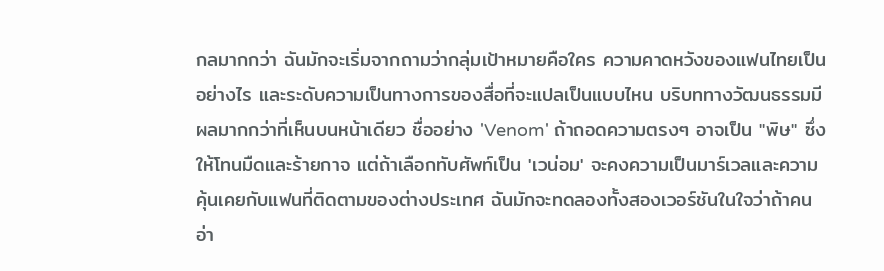กลมากกว่า ฉันมักจะเริ่มจากถามว่ากลุ่มเป้าหมายคือใคร ความคาดหวังของแฟนไทยเป็นอย่างไร และระดับความเป็นทางการของสื่อที่จะแปลเป็นแบบไหน บริบททางวัฒนธรรมมีผลมากกว่าที่เห็นบนหน้าเดียว ชื่ออย่าง 'Venom' ถ้าถอดความตรงๆ อาจเป็น "พิษ" ซึ่งให้โทนมืดและร้ายกาจ แต่ถ้าเลือกทับศัพท์เป็น 'เวน่อม' จะคงความเป็นมาร์เวลและความคุ้นเคยกับแฟนที่ติดตามของต่างประเทศ ฉันมักจะทดลองทั้งสองเวอร์ชันในใจว่าถ้าคนอ่า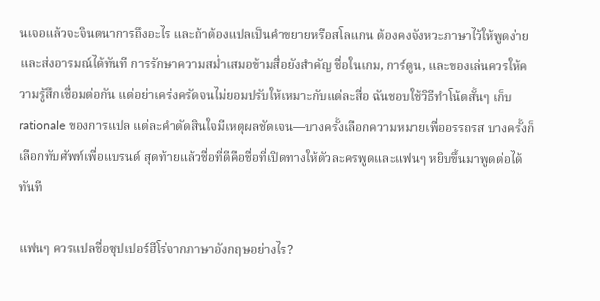นเจอแล้วจะจินตนาการถึงอะไร และถ้าต้องแปลเป็นคำขยายหรือสโลแกน ต้องคงจังหวะภาษาไว้ให้พูดง่ายและส่งอารมณ์ได้ทันที การรักษาความสม่ำเสมอข้ามสื่อยังสำคัญ ชื่อในเกม, การ์ตูน, และของเล่นควรให้ความรู้สึกเชื่อมต่อกัน แต่อย่าเคร่งครัดจนไม่ยอมปรับให้เหมาะกับแต่ละสื่อ ฉันชอบใช้วิธีทำโน้ตสั้นๆ เก็บ rationale ของการแปล แต่ละคำตัดสินใจมีเหตุผลชัดเจน—บางครั้งเลือกความหมายเพื่ออรรถรส บางครั้งก็เลือกทับศัพท์เพื่อแบรนด์ สุดท้ายแล้วชื่อที่ดีคือชื่อที่เปิดทางให้ตัวละครพูดและแฟนๆ หยิบขึ้นมาพูดต่อได้ทันที

แฟนๆ ควรแปลชื่อซุปเปอร์ฮีโร่จากภาษาอังกฤษอย่างไร?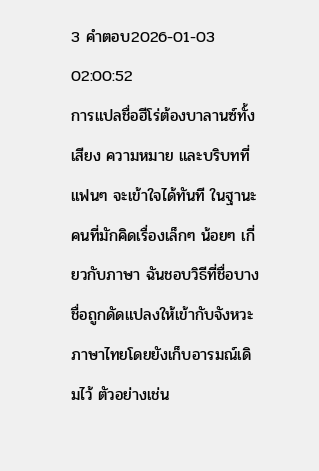3 คำตอบ2026-01-03 02:00:52
การแปลชื่อฮีโร่ต้องบาลานซ์ทั้งเสียง ความหมาย และบริบทที่แฟนๆ จะเข้าใจได้ทันที ในฐานะคนที่มักคิดเรื่องเล็กๆ น้อยๆ เกี่ยวกับภาษา ฉันชอบวิธีที่ชื่อบางชื่อถูกดัดแปลงให้เข้ากับจังหวะภาษาไทยโดยยังเก็บอารมณ์เดิมไว้ ตัวอย่างเช่น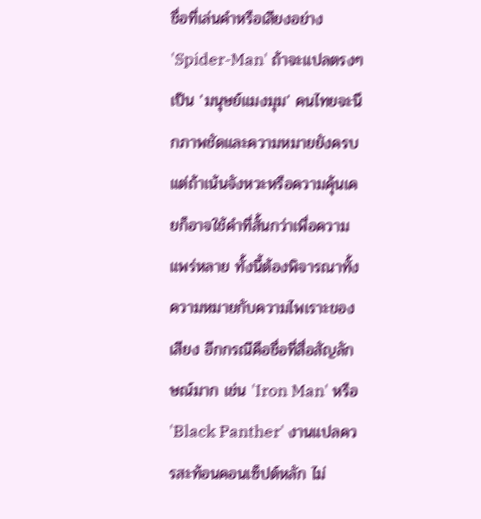ชื่อที่เล่นคำหรือเสียงอย่าง 'Spider-Man' ถ้าจะแปลตรงๆ เป็น 'มนุษย์แมงมุม' คนไทยจะนึกภาพชัดและความหมายยังครบ แต่ถ้าเน้นจังหวะหรือความคุ้นเคยก็อาจใช้คำที่สั้นกว่าเพื่อความแพร่หลาย ทั้งนี้ต้องพิจารณาทั้งความหมายกับความไพเราะของเสียง อีกกรณีคือชื่อที่สื่อสัญลักษณ์มาก เช่น 'Iron Man' หรือ 'Black Panther' งานแปลควรสะท้อนคอนเซ็ปต์หลัก ไม่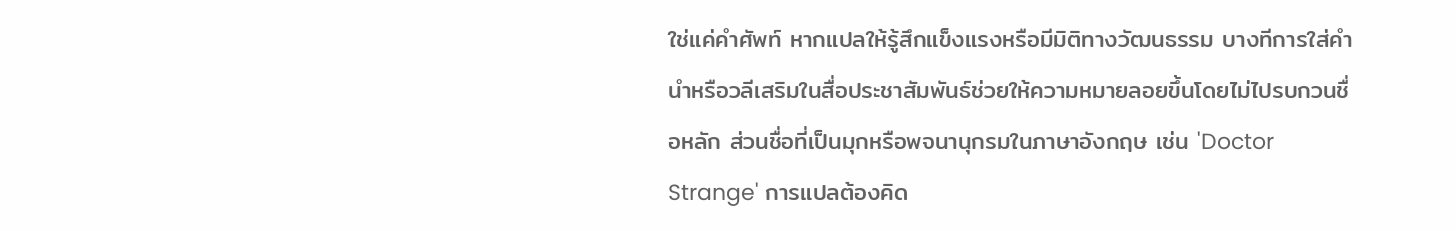ใช่แค่คำศัพท์ หากแปลให้รู้สึกแข็งแรงหรือมีมิติทางวัฒนธรรม บางทีการใส่คำนำหรือวลีเสริมในสื่อประชาสัมพันธ์ช่วยให้ความหมายลอยขึ้นโดยไม่ไปรบกวนชื่อหลัก ส่วนชื่อที่เป็นมุกหรือพจนานุกรมในภาษาอังกฤษ เช่น 'Doctor Strange' การแปลต้องคิด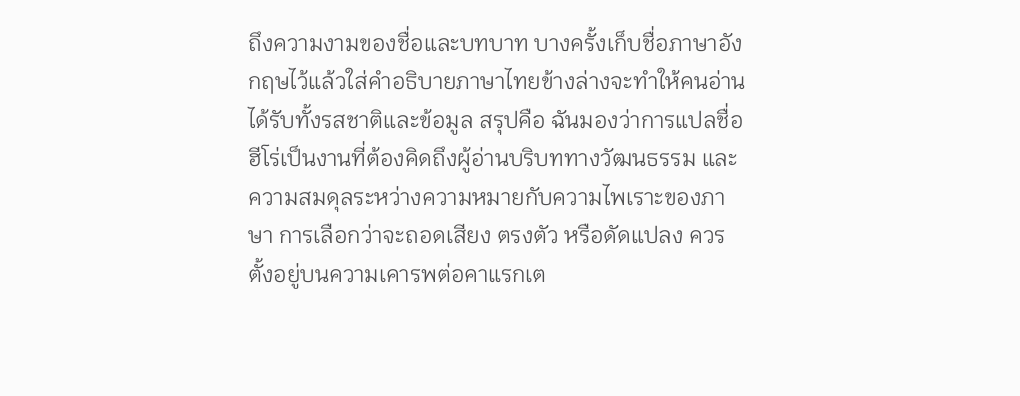ถึงความงามของชื่อและบทบาท บางครั้งเก็บชื่อภาษาอังกฤษไว้แล้วใส่คำอธิบายภาษาไทยข้างล่างจะทำให้คนอ่านได้รับทั้งรสชาติและข้อมูล สรุปคือ ฉันมองว่าการแปลชื่อฮีโร่เป็นงานที่ต้องคิดถึงผู้อ่านบริบททางวัฒนธรรม และความสมดุลระหว่างความหมายกับความไพเราะของภาษา การเลือกว่าจะถอดเสียง ตรงตัว หรือดัดแปลง ควรตั้งอยู่บนความเคารพต่อคาแรกเต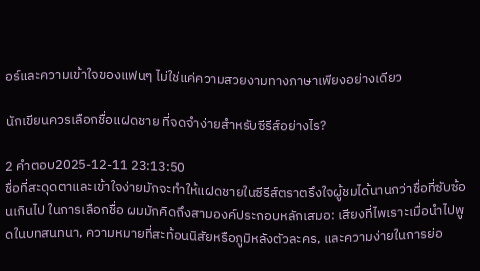อร์และความเข้าใจของแฟนๆ ไม่ใช่แค่ความสวยงามทางภาษาเพียงอย่างเดียว

นักเขียนควรเลือกชื่อแฝดชาย ที่จดจำง่ายสำหรับซีรีส์อย่างไร?

2 คำตอบ2025-12-11 23:13:50
ชื่อที่สะดุดตาและเข้าใจง่ายมักจะทำให้แฝดชายในซีรีส์ตราตรึงใจผู้ชมได้นานกว่าชื่อที่ซับซ้อนเกินไป ในการเลือกชื่อ ผมมักคิดถึงสามองค์ประกอบหลักเสมอ: เสียงที่ไพเราะเมื่อนำไปพูดในบทสนทนา, ความหมายที่สะท้อนนิสัยหรือภูมิหลังตัวละคร, และความง่ายในการย่อ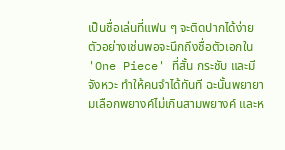เป็นชื่อเล่นที่แฟน ๆ จะติดปากได้ง่าย ตัวอย่างเช่นพอจะนึกถึงชื่อตัวเอกใน 'One Piece' ที่สั้น กระชับ และมีจังหวะ ทำให้คนจำได้ทันที ฉะนั้นพยายามเลือกพยางค์ไม่เกินสามพยางค์ และห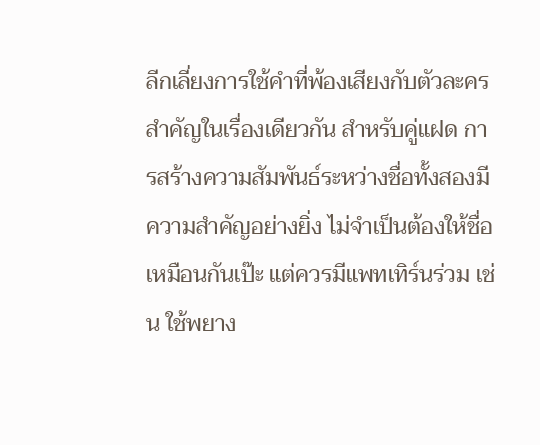ลีกเลี่ยงการใช้คำที่พ้องเสียงกับตัวละครสำคัญในเรื่องเดียวกัน สำหรับคู่แฝด การสร้างความสัมพันธ์ระหว่างชื่อทั้งสองมีความสำคัญอย่างยิ่ง ไม่จำเป็นต้องให้ชื่อเหมือนกันเป๊ะ แต่ควรมีแพทเทิร์นร่วม เช่น ใช้พยาง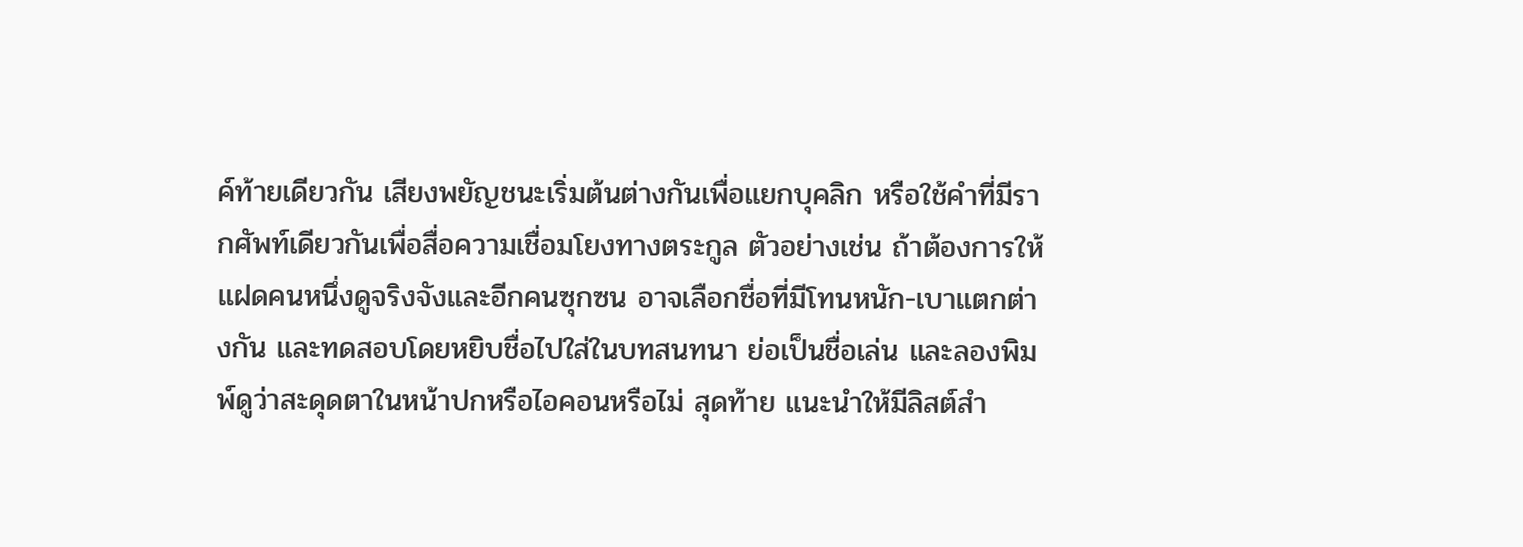ค์ท้ายเดียวกัน เสียงพยัญชนะเริ่มต้นต่างกันเพื่อแยกบุคลิก หรือใช้คำที่มีรากศัพท์เดียวกันเพื่อสื่อความเชื่อมโยงทางตระกูล ตัวอย่างเช่น ถ้าต้องการให้แฝดคนหนึ่งดูจริงจังและอีกคนซุกซน อาจเลือกชื่อที่มีโทนหนัก-เบาแตกต่างกัน และทดสอบโดยหยิบชื่อไปใส่ในบทสนทนา ย่อเป็นชื่อเล่น และลองพิมพ์ดูว่าสะดุดตาในหน้าปกหรือไอคอนหรือไม่ สุดท้าย แนะนำให้มีลิสต์สำ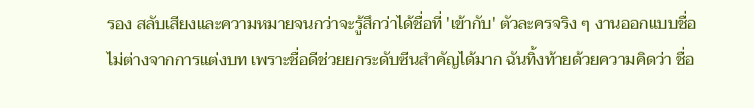รอง สลับเสียงและความหมายจนกว่าจะรู้สึกว่าได้ชื่อที่ 'เข้ากับ' ตัวละครจริง ๆ งานออกแบบชื่อไม่ต่างจากการแต่งบท เพราะชื่อดีช่วยยกระดับซีนสำคัญได้มาก ฉันทิ้งท้ายด้วยความคิดว่า ชื่อ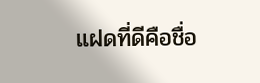แฝดที่ดีคือชื่อ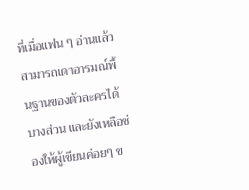ที่เมื่อแฟน ๆ อ่านแล้วสามารถเดาอารมณ์พื้นฐานของตัวละครได้บางส่วน และยังเหลือช่องให้ผู้เขียนค่อยๆ ข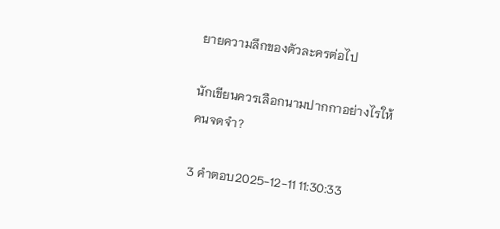ยายความลึกของตัวละครต่อไป

นักเขียนควรเลือกนามปากกาอย่างไรให้คนจดจำ?

3 คำตอบ2025-12-11 11:30:33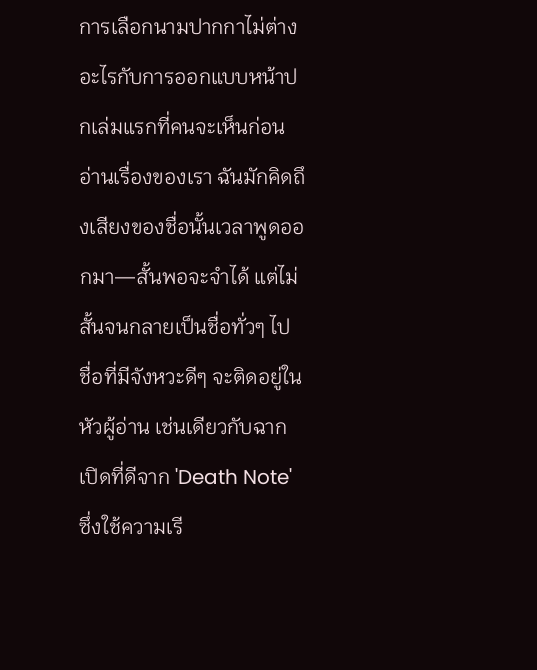การเลือกนามปากกาไม่ต่างอะไรกับการออกแบบหน้าปกเล่มแรกที่คนจะเห็นก่อนอ่านเรื่องของเรา ฉันมักคิดถึงเสียงของชื่อนั้นเวลาพูดออกมา—สั้นพอจะจำได้ แต่ไม่สั้นจนกลายเป็นชื่อทั่วๆ ไป ชื่อที่มีจังหวะดีๆ จะติดอยู่ในหัวผู้อ่าน เช่นเดียวกับฉากเปิดที่ดีจาก 'Death Note' ซึ่งใช้ความเรี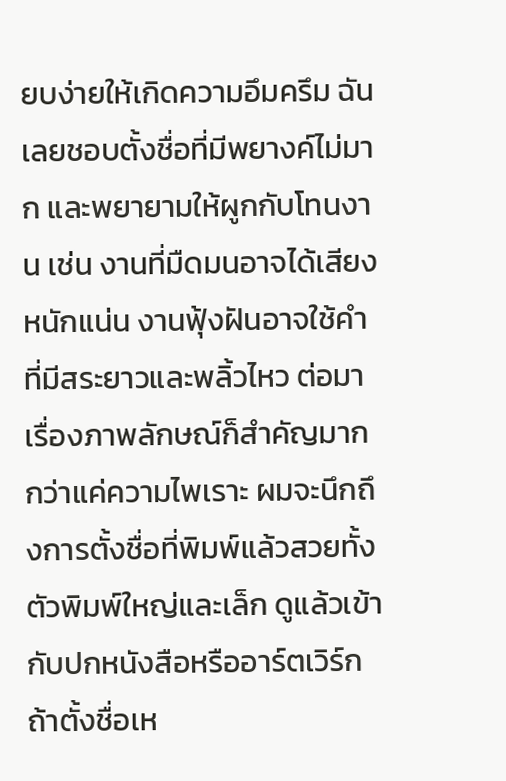ยบง่ายให้เกิดความอึมครึม ฉันเลยชอบตั้งชื่อที่มีพยางค์ไม่มาก และพยายามให้ผูกกับโทนงาน เช่น งานที่มืดมนอาจได้เสียงหนักแน่น งานฟุ้งฝันอาจใช้คำที่มีสระยาวและพลิ้วไหว ต่อมา เรื่องภาพลักษณ์ก็สำคัญมากกว่าแค่ความไพเราะ ผมจะนึกถึงการตั้งชื่อที่พิมพ์แล้วสวยทั้งตัวพิมพ์ใหญ่และเล็ก ดูแล้วเข้ากับปกหนังสือหรืออาร์ตเวิร์ก ถ้าตั้งชื่อเห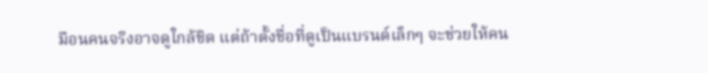มือนคนจริงอาจดูใกล้ชิด แต่ถ้าตั้งชื่อที่ดูเป็นแบรนด์เล็กๆ จะช่วยให้คน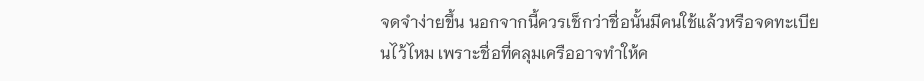จดจำง่ายขึ้น นอกจากนี้ควรเช็กว่าชื่อนั้นมีคนใช้แล้วหรือจดทะเบียนไว้ไหม เพราะชื่อที่คลุมเครืออาจทำให้ค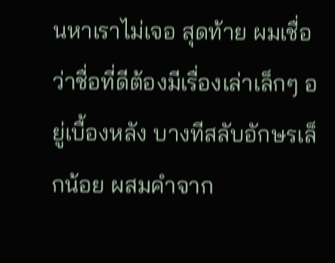นหาเราไม่เจอ สุดท้าย ผมเชื่อว่าชื่อที่ดีต้องมีเรื่องเล่าเล็กๆ อยู่เบื้องหลัง บางทีสลับอักษรเล็กน้อย ผสมคำจาก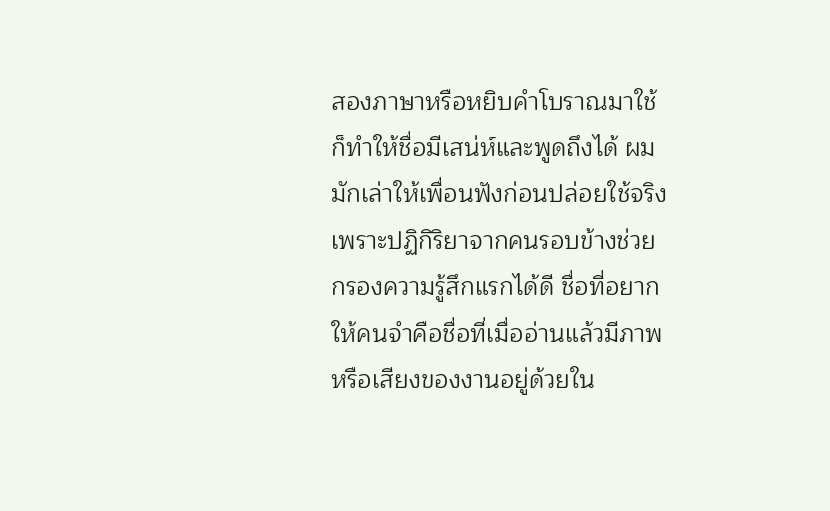สองภาษาหรือหยิบคำโบราณมาใช้ ก็ทำให้ชื่อมีเสน่ห์และพูดถึงได้ ผมมักเล่าให้เพื่อนฟังก่อนปล่อยใช้จริง เพราะปฏิกิริยาจากคนรอบข้างช่วยกรองความรู้สึกแรกได้ดี ชื่อที่อยากให้คนจำคือชื่อที่เมื่ออ่านแล้วมีภาพหรือเสียงของงานอยู่ด้วยใน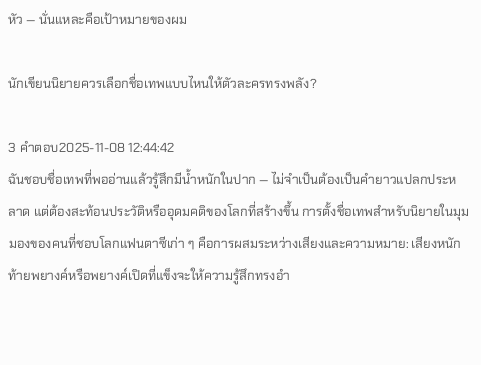หัว — นั่นแหละคือเป้าหมายของผม

นักเขียนนิยายควรเลือกชื่อเทพแบบไหนให้ตัวละครทรงพลัง?

3 คำตอบ2025-11-08 12:44:42
ฉันชอบชื่อเทพที่พออ่านแล้วรู้สึกมีน้ำหนักในปาก — ไม่จำเป็นต้องเป็นคำยาวแปลกประหลาด แต่ต้องสะท้อนประวัติหรืออุดมคติของโลกที่สร้างขึ้น การตั้งชื่อเทพสำหรับนิยายในมุมมองของคนที่ชอบโลกแฟนตาซีเก่า ๆ คือการผสมระหว่างเสียงและความหมาย: เสียงหนักท้ายพยางค์หรือพยางค์เปิดที่แข็งจะให้ความรู้สึกทรงอำ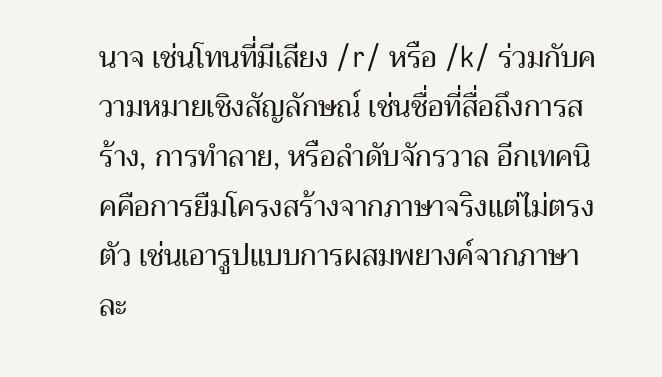นาจ เช่นโทนที่มีเสียง /r/ หรือ /k/ ร่วมกับความหมายเชิงสัญลักษณ์ เช่นชื่อที่สื่อถึงการสร้าง, การทำลาย, หรือลำดับจักรวาล อีกเทคนิคคือการยืมโครงสร้างจากภาษาจริงแต่ไม่ตรงตัว เช่นเอารูปแบบการผสมพยางค์จากภาษาละ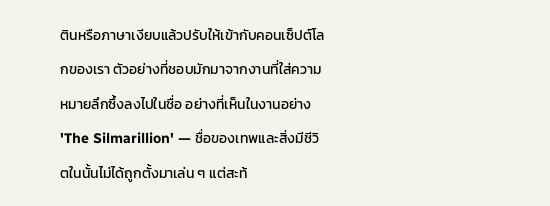ตินหรือภาษาเงียบแล้วปรับให้เข้ากับคอนเซ็ปต์โลกของเรา ตัวอย่างที่ชอบมักมาจากงานที่ใส่ความหมายลึกซึ้งลงไปในชื่อ อย่างที่เห็นในงานอย่าง 'The Silmarillion' — ชื่อของเทพและสิ่งมีชีวิตในนั้นไม่ได้ถูกตั้งมาเล่น ๆ แต่สะท้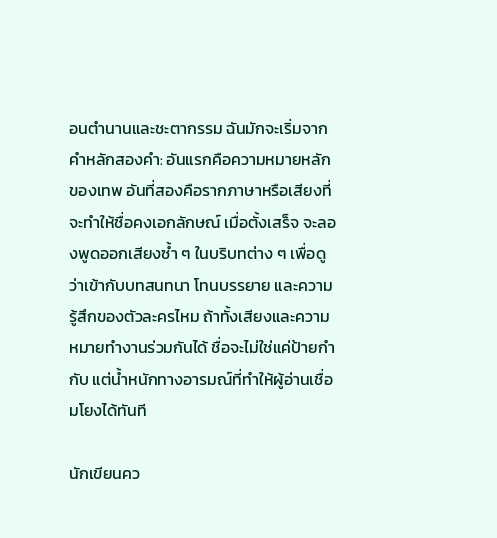อนตำนานและชะตากรรม ฉันมักจะเริ่มจากคำหลักสองคำ: อันแรกคือความหมายหลักของเทพ อันที่สองคือรากภาษาหรือเสียงที่จะทำให้ชื่อคงเอกลักษณ์ เมื่อตั้งเสร็จ จะลองพูดออกเสียงซ้ำ ๆ ในบริบทต่าง ๆ เพื่อดูว่าเข้ากับบทสนทนา โทนบรรยาย และความรู้สึกของตัวละครไหม ถ้าทั้งเสียงและความหมายทำงานร่วมกันได้ ชื่อจะไม่ใช่แค่ป้ายกำกับ แต่น้ำหนักทางอารมณ์ที่ทำให้ผู้อ่านเชื่อมโยงได้ทันที

นักเขียนคว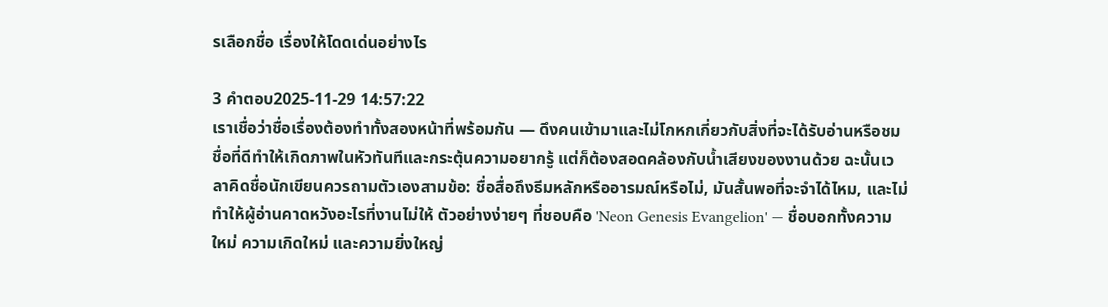รเลือกชื่อ เรื่องให้โดดเด่นอย่างไร

3 คำตอบ2025-11-29 14:57:22
เราเชื่อว่าชื่อเรื่องต้องทำทั้งสองหน้าที่พร้อมกัน — ดึงคนเข้ามาและไม่โกหกเกี่ยวกับสิ่งที่จะได้รับอ่านหรือชม ชื่อที่ดีทำให้เกิดภาพในหัวทันทีและกระตุ้นความอยากรู้ แต่ก็ต้องสอดคล้องกับน้ำเสียงของงานด้วย ฉะนั้นเวลาคิดชื่อนักเขียนควรถามตัวเองสามข้อ: ชื่อสื่อถึงธีมหลักหรืออารมณ์หรือไม่, มันสั้นพอที่จะจำได้ไหม, และไม่ทำให้ผู้อ่านคาดหวังอะไรที่งานไม่ให้ ตัวอย่างง่ายๆ ที่ชอบคือ 'Neon Genesis Evangelion' — ชื่อบอกทั้งความใหม่ ความเกิดใหม่ และความยิ่งใหญ่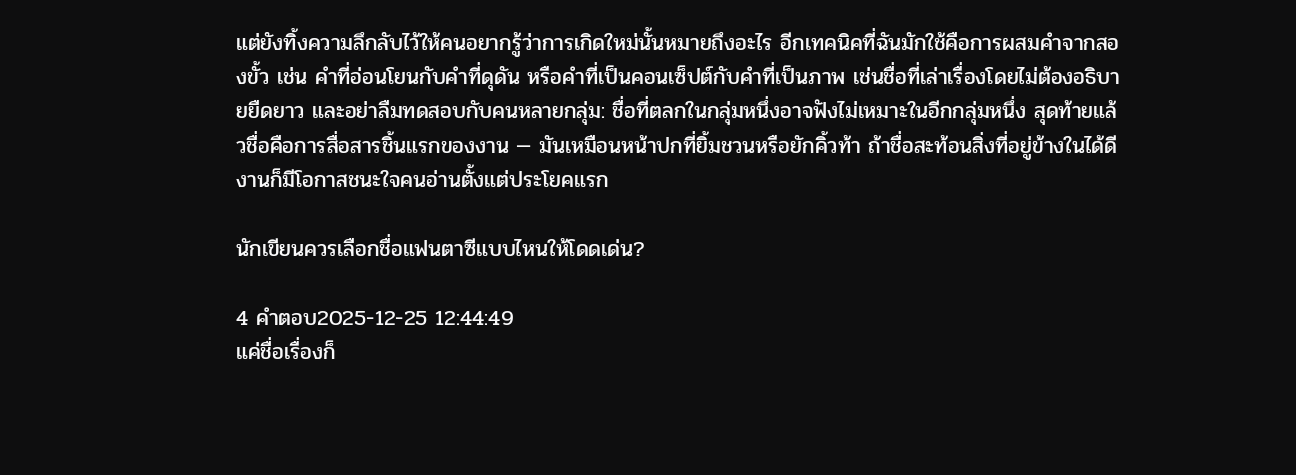แต่ยังทิ้งความลึกลับไว้ให้คนอยากรู้ว่าการเกิดใหม่นั้นหมายถึงอะไร อีกเทคนิคที่ฉันมักใช้คือการผสมคำจากสองขั้ว เช่น คำที่อ่อนโยนกับคำที่ดุดัน หรือคำที่เป็นคอนเซ็ปต์กับคำที่เป็นภาพ เช่นชื่อที่เล่าเรื่องโดยไม่ต้องอธิบายยืดยาว และอย่าลืมทดสอบกับคนหลายกลุ่ม: ชื่อที่ตลกในกลุ่มหนึ่งอาจฟังไม่เหมาะในอีกกลุ่มหนึ่ง สุดท้ายแล้วชื่อคือการสื่อสารชิ้นแรกของงาน — มันเหมือนหน้าปกที่ยิ้มชวนหรือยักคิ้วท้า ถ้าชื่อสะท้อนสิ่งที่อยู่ข้างในได้ดี งานก็มีโอกาสชนะใจคนอ่านตั้งแต่ประโยคแรก

นักเขียนควรเลือกชื่อแฟนตาซีแบบไหนให้โดดเด่น?

4 คำตอบ2025-12-25 12:44:49
แค่ชื่อเรื่องก็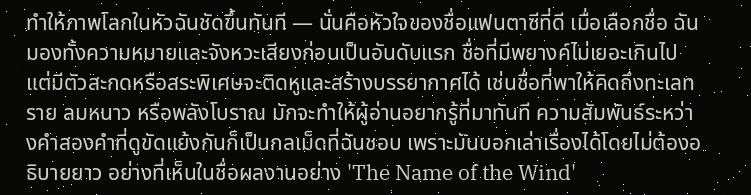ทำให้ภาพโลกในหัวฉันชัดขึ้นทันที — นั่นคือหัวใจของชื่อแฟนตาซีที่ดี เมื่อเลือกชื่อ ฉันมองทั้งความหมายและจังหวะเสียงก่อนเป็นอันดับแรก ชื่อที่มีพยางค์ไม่เยอะเกินไปแต่มีตัวสะกดหรือสระพิเศษจะติดหูและสร้างบรรยากาศได้ เช่นชื่อที่พาให้คิดถึงทะเลทราย ลมหนาว หรือพลังโบราณ มักจะทำให้ผู้อ่านอยากรู้ที่มาทันที ความสัมพันธ์ระหว่างคำสองคำที่ดูขัดแย้งกันก็เป็นกลเม็ดที่ฉันชอบ เพราะมันบอกเล่าเรื่องได้โดยไม่ต้องอธิบายยาว อย่างที่เห็นในชื่อผลงานอย่าง 'The Name of the Wind'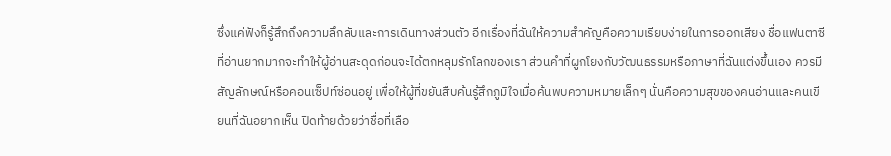ซึ่งแค่ฟังก็รู้สึกถึงความลึกลับและการเดินทางส่วนตัว อีกเรื่องที่ฉันให้ความสำคัญคือความเรียบง่ายในการออกเสียง ชื่อแฟนตาซีที่อ่านยากมากจะทำให้ผู้อ่านสะดุดก่อนจะได้ตกหลุมรักโลกของเรา ส่วนคำที่ผูกโยงกับวัฒนธรรมหรือภาษาที่ฉันแต่งขึ้นเอง ควรมีสัญลักษณ์หรือคอนเซ็ปท์ซ่อนอยู่ เพื่อให้ผู้ที่ขยันสืบค้นรู้สึกภูมิใจเมื่อค้นพบความหมายเล็กๆ นั่นคือความสุขของคนอ่านและคนเขียนที่ฉันอยากเห็น ปิดท้ายด้วยว่าชื่อที่เลือ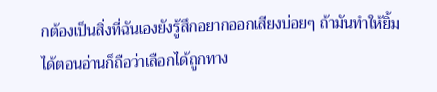กต้องเป็นสิ่งที่ฉันเองยังรู้สึกอยากออกเสียงบ่อยๆ ถ้ามันทำให้ยิ้มได้ตอนอ่านก็ถือว่าเลือกได้ถูกทาง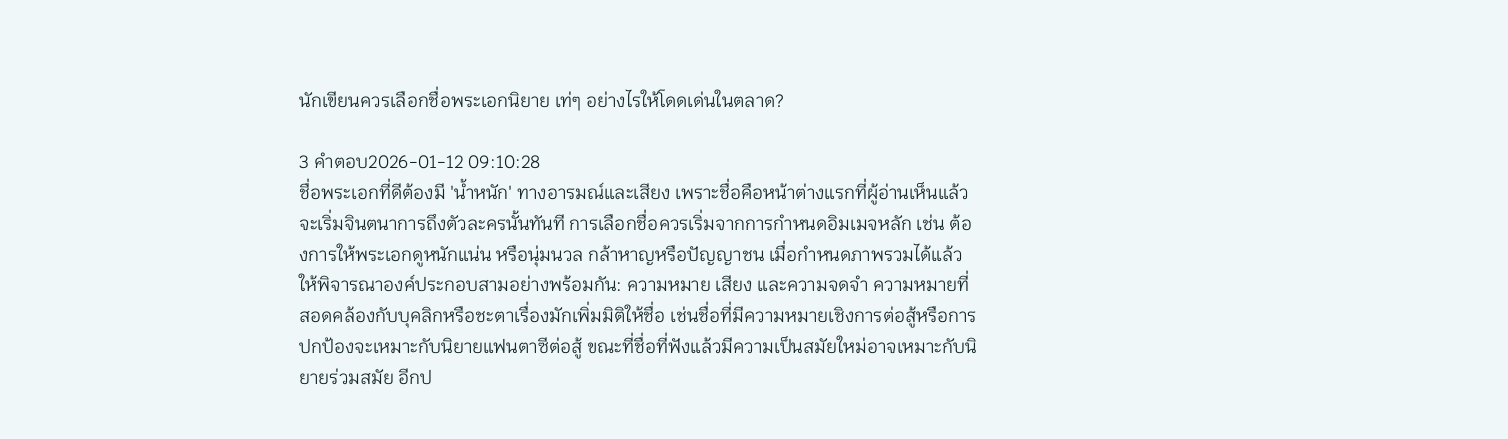นักเขียนควรเลือกชื่อพระเอกนิยาย เท่ๆ อย่างไรให้โดดเด่นในตลาด?

3 คำตอบ2026-01-12 09:10:28
ชื่อพระเอกที่ดีต้องมี 'น้ำหนัก' ทางอารมณ์และเสียง เพราะชื่อคือหน้าต่างแรกที่ผู้อ่านเห็นแล้วจะเริ่มจินตนาการถึงตัวละครนั้นทันที การเลือกชื่อควรเริ่มจากการกำหนดอิมเมจหลัก เช่น ต้องการให้พระเอกดูหนักแน่น หรือนุ่มนวล กล้าหาญหรือปัญญาชน เมื่อกำหนดภาพรวมได้แล้ว ให้พิจารณาองค์ประกอบสามอย่างพร้อมกัน: ความหมาย เสียง และความจดจำ ความหมายที่สอดคล้องกับบุคลิกหรือชะตาเรื่องมักเพิ่มมิติให้ชื่อ เช่นชื่อที่มีความหมายเชิงการต่อสู้หรือการปกป้องจะเหมาะกับนิยายแฟนตาซีต่อสู้ ขณะที่ชื่อที่ฟังแล้วมีความเป็นสมัยใหม่อาจเหมาะกับนิยายร่วมสมัย อีกป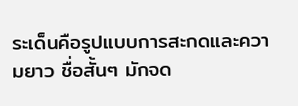ระเด็นคือรูปแบบการสะกดและความยาว ชื่อสั้นๆ มักจด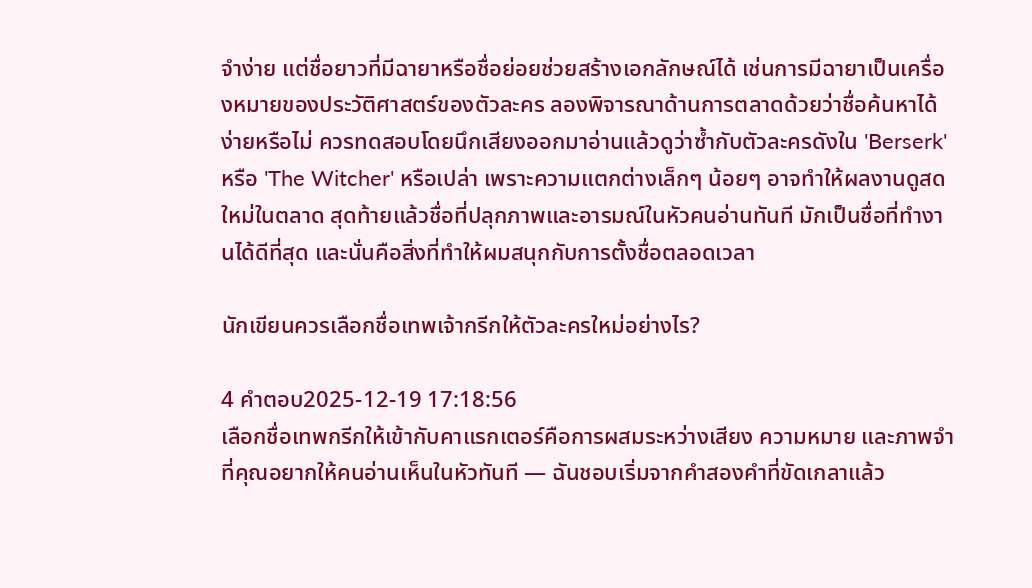จำง่าย แต่ชื่อยาวที่มีฉายาหรือชื่อย่อยช่วยสร้างเอกลักษณ์ได้ เช่นการมีฉายาเป็นเครื่องหมายของประวัติศาสตร์ของตัวละคร ลองพิจารณาด้านการตลาดด้วยว่าชื่อค้นหาได้ง่ายหรือไม่ ควรทดสอบโดยนึกเสียงออกมาอ่านแล้วดูว่าซ้ำกับตัวละครดังใน 'Berserk' หรือ 'The Witcher' หรือเปล่า เพราะความแตกต่างเล็กๆ น้อยๆ อาจทำให้ผลงานดูสดใหม่ในตลาด สุดท้ายแล้วชื่อที่ปลุกภาพและอารมณ์ในหัวคนอ่านทันที มักเป็นชื่อที่ทำงานได้ดีที่สุด และนั่นคือสิ่งที่ทำให้ผมสนุกกับการตั้งชื่อตลอดเวลา

นักเขียนควรเลือกชื่อเทพเจ้ากรีกให้ตัวละครใหม่อย่างไร?

4 คำตอบ2025-12-19 17:18:56
เลือกชื่อเทพกรีกให้เข้ากับคาแรกเตอร์คือการผสมระหว่างเสียง ความหมาย และภาพจำที่คุณอยากให้คนอ่านเห็นในหัวทันที — ฉันชอบเริ่มจากคำสองคำที่ขัดเกลาแล้ว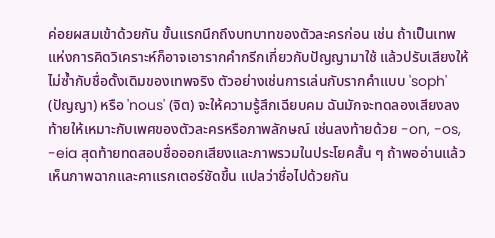ค่อยผสมเข้าด้วยกัน ขั้นแรกนึกถึงบทบาทของตัวละครก่อน เช่น ถ้าเป็นเทพแห่งการคิดวิเคราะห์ก็อาจเอารากคำกรีกเกี่ยวกับปัญญามาใช้ แล้วปรับเสียงให้ไม่ซ้ำกับชื่อดั้งเดิมของเทพจริง ตัวอย่างเช่นการเล่นกับรากคำแบบ 'soph' (ปัญญา) หรือ 'nous' (จิต) จะให้ความรู้สึกเฉียบคม ฉันมักจะทดลองเสียงลงท้ายให้เหมาะกับเพศของตัวละครหรือภาพลักษณ์ เช่นลงท้ายด้วย -on, -os, -eia สุดท้ายทดสอบชื่อออกเสียงและภาพรวมในประโยคสั้น ๆ ถ้าพออ่านแล้วเห็นภาพฉากและคาแรกเตอร์ชัดขึ้น แปลว่าชื่อไปด้วยกัน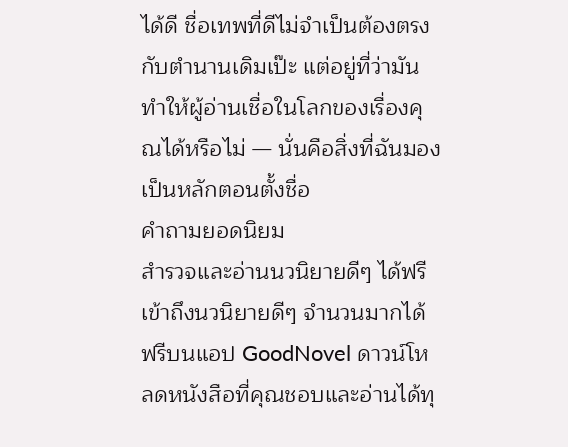ได้ดี ชื่อเทพที่ดีไม่จำเป็นต้องตรงกับตำนานเดิมเป๊ะ แต่อยู่ที่ว่ามันทำให้ผู้อ่านเชื่อในโลกของเรื่องคุณได้หรือไม่ — นั่นคือสิ่งที่ฉันมองเป็นหลักตอนตั้งชื่อ
คำถามยอดนิยม
สำรวจและอ่านนวนิยายดีๆ ได้ฟรี
เข้าถึงนวนิยายดีๆ จำนวนมากได้ฟรีบนแอป GoodNovel ดาวน์โหลดหนังสือที่คุณชอบและอ่านได้ทุ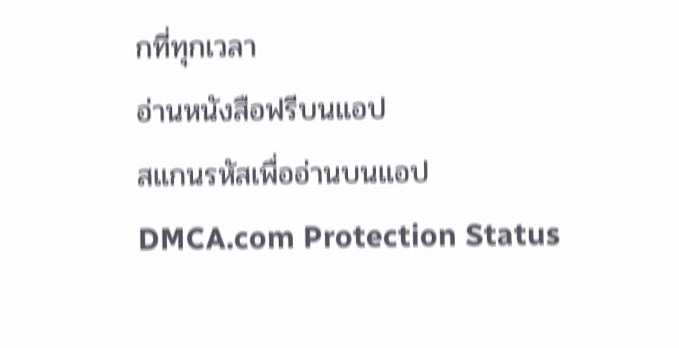กที่ทุกเวลา
อ่านหนังสือฟรีบนแอป
สแกนรหัสเพื่ออ่านบนแอป
DMCA.com Protection Status